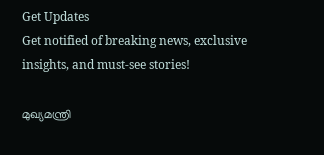Get Updates
Get notified of breaking news, exclusive insights, and must-see stories!

മുഖ്യമന്ത്രി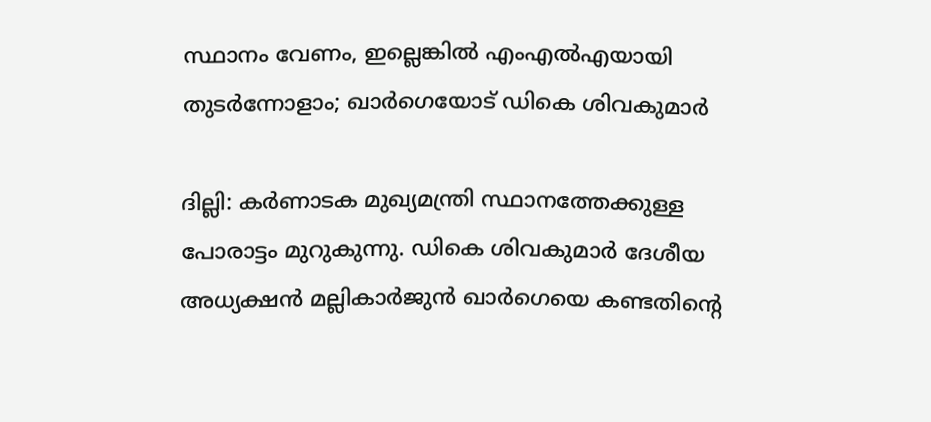സ്ഥാനം വേണം, ഇല്ലെങ്കില്‍ എംഎല്‍എയായി തുടര്‍ന്നോളാം; ഖാര്‍ഗെയോട് ഡികെ ശിവകുമാര്‍

ദില്ലി: കര്‍ണാടക മുഖ്യമന്ത്രി സ്ഥാനത്തേക്കുള്ള പോരാട്ടം മുറുകുന്നു. ഡികെ ശിവകുമാര്‍ ദേശീയ അധ്യക്ഷന്‍ മല്ലികാര്‍ജുന്‍ ഖാര്‍ഗെയെ കണ്ടതിന്റെ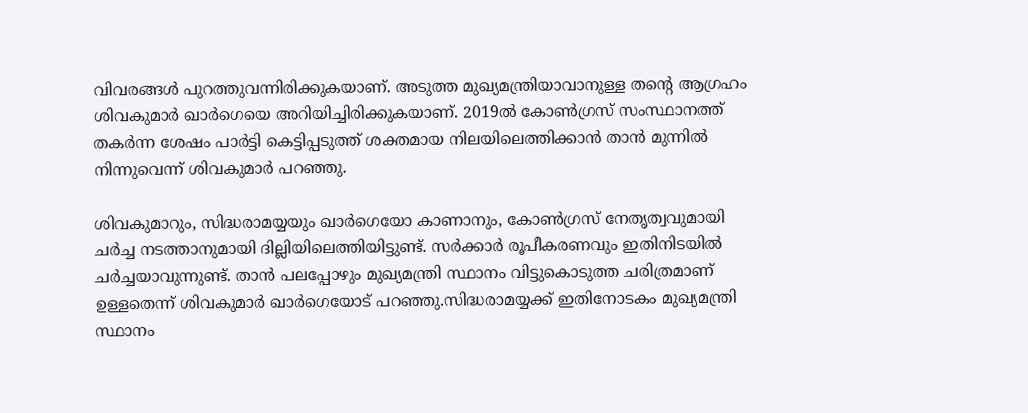വിവരങ്ങള്‍ പുറത്തുവന്നിരിക്കുകയാണ്. അടുത്ത മുഖ്യമന്ത്രിയാവാനുള്ള തന്റെ ആഗ്രഹം ശിവകുമാര്‍ ഖാര്‍ഗെയെ അറിയിച്ചിരിക്കുകയാണ്. 2019ല്‍ കോണ്‍ഗ്രസ് സംസ്ഥാനത്ത് തകര്‍ന്ന ശേഷം പാര്‍ട്ടി കെട്ടിപ്പടുത്ത് ശക്തമായ നിലയിലെത്തിക്കാന്‍ താന്‍ മുന്നില്‍ നിന്നുവെന്ന് ശിവകുമാര്‍ പറഞ്ഞു.

ശിവകുമാറും, സിദ്ധരാമയ്യയും ഖാര്‍ഗെയോ കാണാനും, കോണ്‍ഗ്രസ് നേതൃത്വവുമായി ചര്‍ച്ച നടത്താനുമായി ദില്ലിയിലെത്തിയിട്ടുണ്ട്. സര്‍ക്കാര്‍ രൂപീകരണവും ഇതിനിടയില്‍ ചര്‍ച്ചയാവുന്നുണ്ട്. താന്‍ പലപ്പോഴും മുഖ്യമന്ത്രി സ്ഥാനം വിട്ടുകൊടുത്ത ചരിത്രമാണ് ഉള്ളതെന്ന് ശിവകുമാര്‍ ഖാര്‍ഗെയോട് പറഞ്ഞു.സിദ്ധരാമയ്യക്ക് ഇതിനോടകം മുഖ്യമന്ത്രി സ്ഥാനം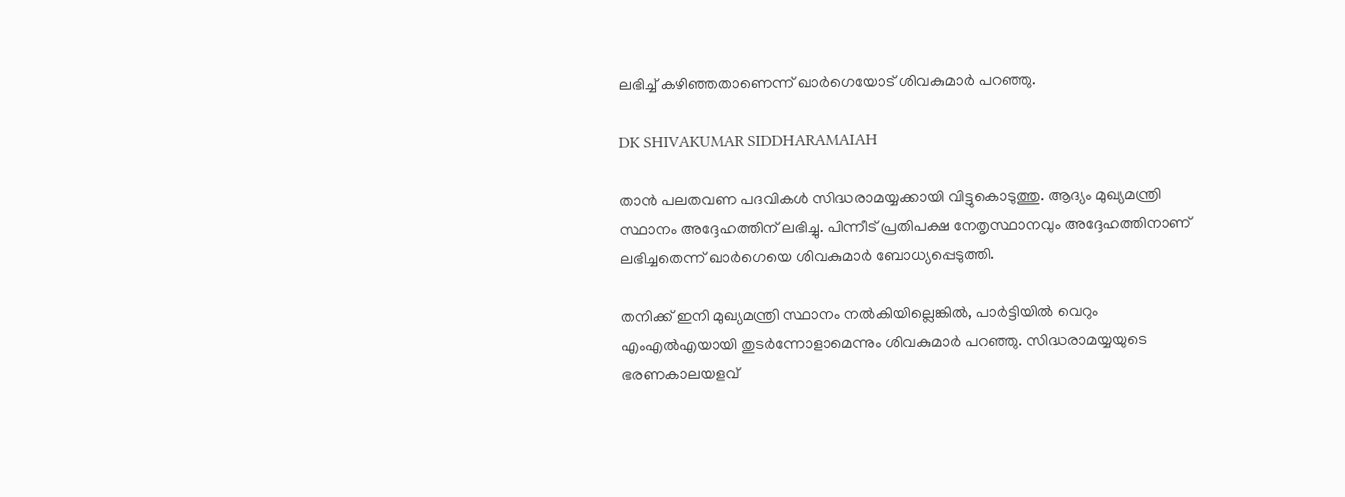ലഭിച്ച് കഴിഞ്ഞതാണെന്ന് ഖാര്‍ഗെയോട് ശിവകുമാര്‍ പറഞ്ഞു.

DK SHIVAKUMAR SIDDHARAMAIAH

താന്‍ പലതവണ പദവികള്‍ സിദ്ധരാമയ്യക്കായി വിട്ടുകൊടുത്തു. ആദ്യം മുഖ്യമന്ത്രി സ്ഥാനം അദ്ദേഹത്തിന് ലഭിച്ചു. പിന്നീട് പ്രതിപക്ഷ നേതൃസ്ഥാനവും അദ്ദേഹത്തിനാണ് ലഭിച്ചതെന്ന് ഖാര്‍ഗെയെ ശിവകുമാര്‍ ബോധ്യപ്പെടുത്തി.

തനിക്ക് ഇനി മുഖ്യമന്ത്രി സ്ഥാനം നല്‍കിയില്ലെങ്കില്‍, പാര്‍ട്ടിയില്‍ വെറും എംഎല്‍എയായി തുടര്‍ന്നോളാമെന്നും ശിവകുമാര്‍ പറഞ്ഞു. സിദ്ധരാമയ്യയുടെ ഭരണകാലയളവ്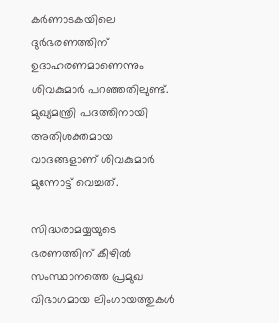കര്‍ണാടകയിലെ ദുര്‍ഭരണത്തിന് ഉദാഹരണമാണെന്നും ശിവകുമാര്‍ പറഞ്ഞതിലുണ്ട്. മുഖ്യമന്ത്രി പദത്തിനായി അതിശക്തമായ വാദങ്ങളാണ് ശിവകുമാര്‍ മുന്നോട്ട് വെച്ചത്.

സിദ്ധരാമയ്യയുടെ ഭരണത്തിന് കീഴില്‍ സംസ്ഥാനത്തെ പ്രമുഖ വിഭാഗമായ ലിംഗായത്തുകള്‍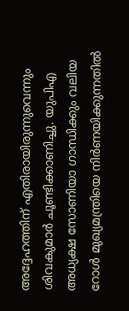അദ്ദേഹത്തിന് എതിരായിരുന്നുവെന്നും ശിവകുമാര്‍ ചൂണ്ടിക്കാണിച്ചു. യുപിഎ അധ്യക്ഷ സോണിയാ ഗാന്ധിക്കും വലിയ റോള്‍ മുഖ്യമന്ത്രിയെ നിര്‍ണയിക്കുന്നതില്‍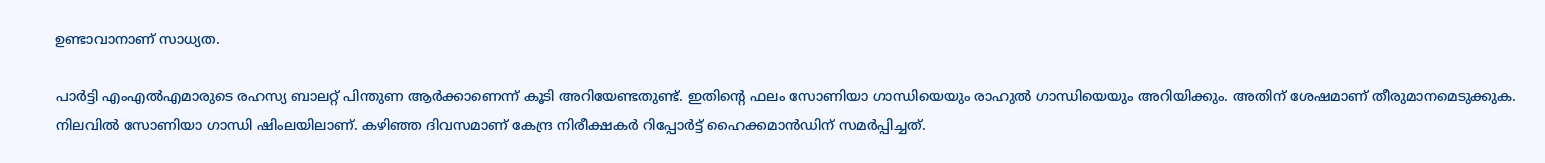ഉണ്ടാവാനാണ് സാധ്യത.

പാര്‍ട്ടി എംഎല്‍എമാരുടെ രഹസ്യ ബാലറ്റ് പിന്തുണ ആര്‍ക്കാണെന്ന് കൂടി അറിയേണ്ടതുണ്ട്. ഇതിന്റെ ഫലം സോണിയാ ഗാന്ധിയെയും രാഹുല്‍ ഗാന്ധിയെയും അറിയിക്കും. അതിന് ശേഷമാണ് തീരുമാനമെടുക്കുക. നിലവില്‍ സോണിയാ ഗാന്ധി ഷിംലയിലാണ്. കഴിഞ്ഞ ദിവസമാണ് കേന്ദ്ര നിരീക്ഷകര്‍ റിപ്പോര്‍ട്ട് ഹൈക്കമാന്‍ഡിന് സമര്‍പ്പിച്ചത്.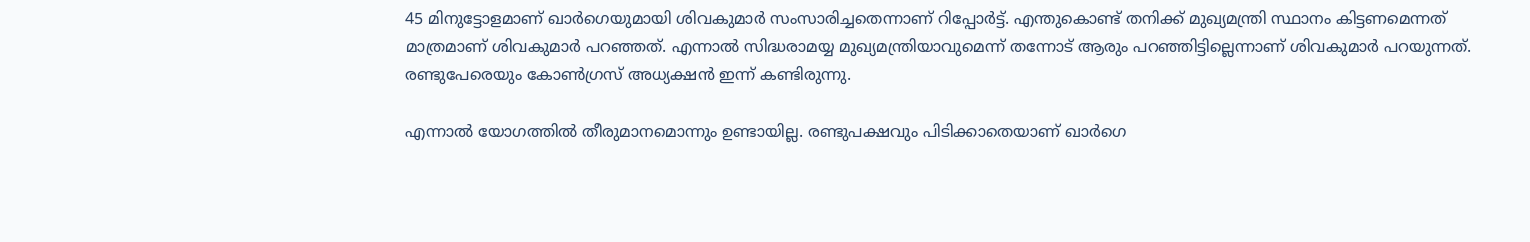45 മിനുട്ടോളമാണ് ഖാര്‍ഗെയുമായി ശിവകുമാര്‍ സംസാരിച്ചതെന്നാണ് റിപ്പോര്‍ട്ട്. എന്തുകൊണ്ട് തനിക്ക് മുഖ്യമന്ത്രി സ്ഥാനം കിട്ടണമെന്നത് മാത്രമാണ് ശിവകുമാര്‍ പറഞ്ഞത്. എന്നാല്‍ സിദ്ധരാമയ്യ മുഖ്യമന്ത്രിയാവുമെന്ന് തന്നോട് ആരും പറഞ്ഞിട്ടില്ലെന്നാണ് ശിവകുമാര്‍ പറയുന്നത്. രണ്ടുപേരെയും കോണ്‍ഗ്രസ് അധ്യക്ഷന്‍ ഇന്ന് കണ്ടിരുന്നു.

എന്നാല്‍ യോഗത്തില്‍ തീരുമാനമൊന്നും ഉണ്ടായില്ല. രണ്ടുപക്ഷവും പിടിക്കാതെയാണ് ഖാര്‍ഗെ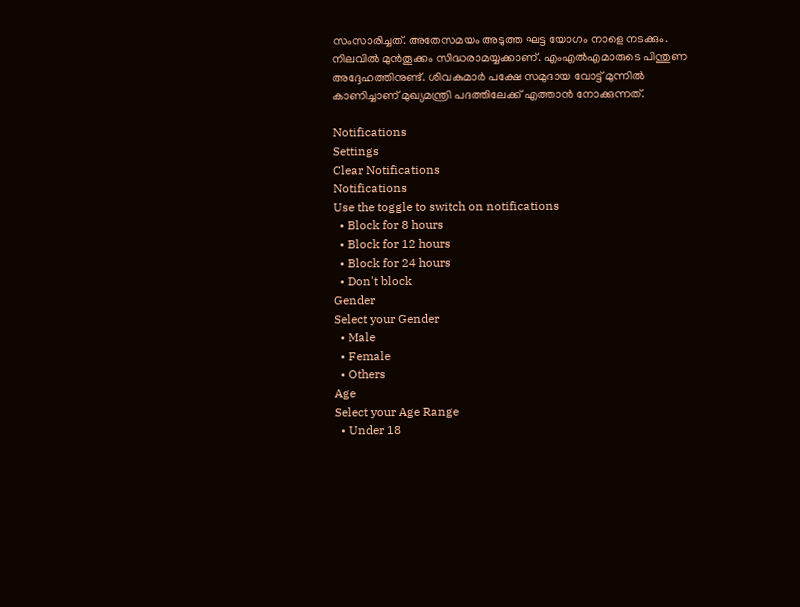സംസാരിച്ചത്. അതേസമയം അടുത്ത ഘട്ട യോഗം നാളെ നടക്കും. നിലവില്‍ മുന്‍തൂക്കം സിദ്ധരാമയ്യക്കാണ്. എംഎല്‍എമാരുടെ പിന്തുണ അദ്ദേഹത്തിനുണ്ട്. ശിവകുമാര്‍ പക്ഷേ സമുദായ വോട്ട് മുന്നില്‍ കാണിച്ചാണ് മുഖ്യമന്ത്രി പദത്തിലേക്ക് എത്താന്‍ നോക്കുന്നത്.

Notifications
Settings
Clear Notifications
Notifications
Use the toggle to switch on notifications
  • Block for 8 hours
  • Block for 12 hours
  • Block for 24 hours
  • Don't block
Gender
Select your Gender
  • Male
  • Female
  • Others
Age
Select your Age Range
  • Under 18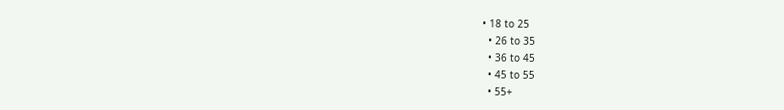• 18 to 25
  • 26 to 35
  • 36 to 45
  • 45 to 55
  • 55+